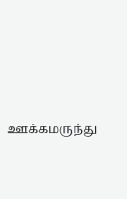ஊக்கமருந்து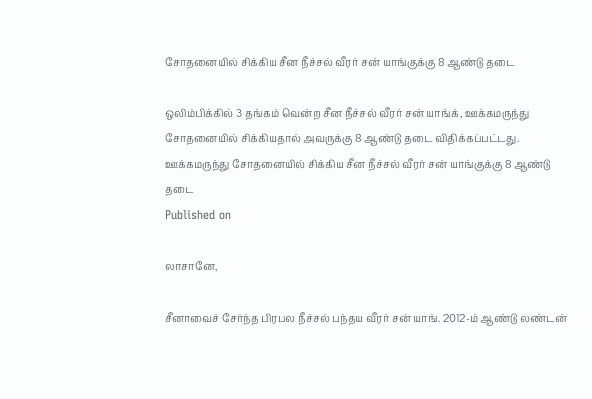சோதனையில் சிக்கிய சீன நீச்சல் வீரர் சன் யாங்குக்கு 8 ஆண்டு தடை

ஒலிம்பிக்கில் 3 தங்கம் வென்ற சீன நீச்சல் வீரர் சன் யாங்க், ஊக்கமருந்து சோதனையில் சிக்கியதால் அவருக்கு 8 ஆண்டு தடை விதிக்கப்பட்டது.
ஊக்கமருந்து சோதனையில் சிக்கிய சீன நீச்சல் வீரர் சன் யாங்குக்கு 8 ஆண்டு தடை
Published on

லாசானே,

சீனாவைச் சேர்ந்த பிரபல நீச்சல் பந்தய வீரர் சன் யாங். 2012-ம் ஆண்டு லண்டன்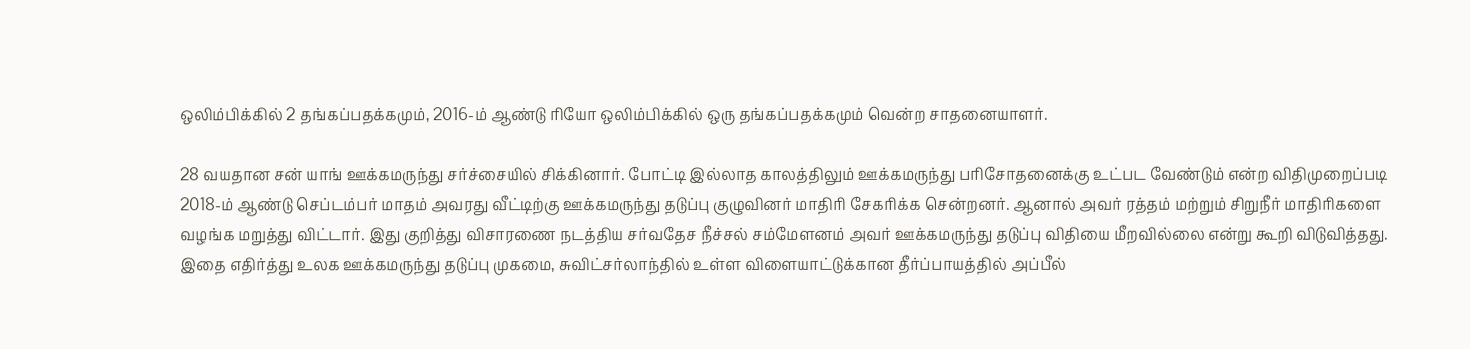ஒலிம்பிக்கில் 2 தங்கப்பதக்கமும், 2016-ம் ஆண்டு ரியோ ஒலிம்பிக்கில் ஒரு தங்கப்பதக்கமும் வென்ற சாதனையாளர்.

28 வயதான சன் யாங் ஊக்கமருந்து சர்ச்சையில் சிக்கினார். போட்டி இல்லாத காலத்திலும் ஊக்கமருந்து பரிசோதனைக்கு உட்பட வேண்டும் என்ற விதிமுறைப்படி 2018-ம் ஆண்டு செப்டம்பர் மாதம் அவரது வீட்டிற்கு ஊக்கமருந்து தடுப்பு குழுவினர் மாதிரி சேகரிக்க சென்றனர். ஆனால் அவர் ரத்தம் மற்றும் சிறுநீர் மாதிரிகளை வழங்க மறுத்து விட்டார். இது குறித்து விசாரணை நடத்திய சர்வதேச நீச்சல் சம்மேளனம் அவர் ஊக்கமருந்து தடுப்பு விதியை மீறவில்லை என்று கூறி விடுவித்தது. இதை எதிர்த்து உலக ஊக்கமருந்து தடுப்பு முகமை, சுவிட்சர்லாந்தில் உள்ள விளையாட்டுக்கான தீர்ப்பாயத்தில் அப்பீல்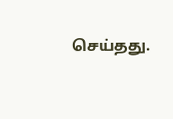செய்தது.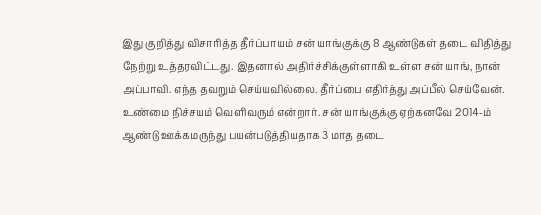இது குறித்து விசாரித்த தீர்ப்பாயம் சன் யாங்குக்கு 8 ஆண்டுகள் தடை விதித்து நேற்று உத்தரவிட்டது. இதனால் அதிர்ச்சிக்குள்ளாகி உள்ள சன் யாங், நான் அப்பாவி. எந்த தவறும் செய்யவில்லை. தீர்ப்பை எதிர்த்து அப்பீல் செய்வேன். உண்மை நிச்சயம் வெளிவரும் என்றார். சன் யாங்குக்கு ஏற்கனவே 2014-ம் ஆண்டு ஊக்கமருந்து பயன்படுத்தியதாக 3 மாத தடை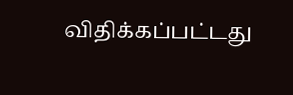விதிக்கப்பட்டது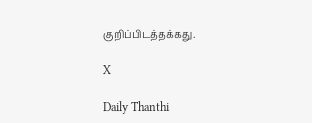குறிப்பிடத்தக்கது.

X

Daily Thanthi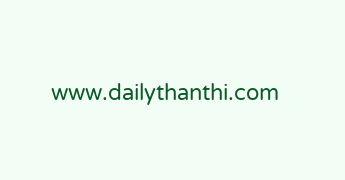www.dailythanthi.com